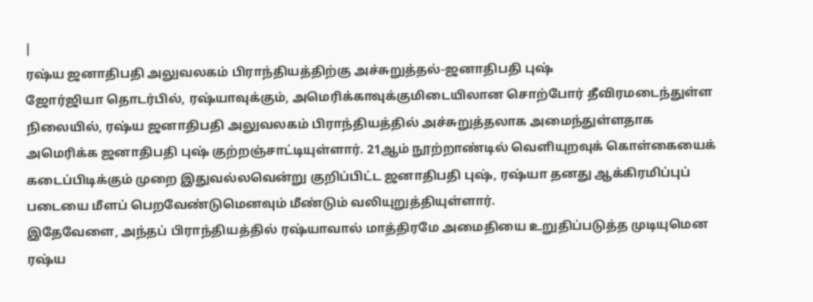|
ரஷ்ய ஜனாதிபதி அலுவலகம் பிராந்தியத்திற்கு அச்சுறுத்தல்-ஜனாதிபதி புஷ்
ஜோர்ஜியா தொடர்பில், ரஷ்யாவுக்கும், அமெரிக்காவுக்குமிடையிலான சொற்போர் தீவிரமடைந்துள்ள நிலையில், ரஷ்ய ஜனாதிபதி அலுவலகம் பிராந்தியத்தில் அச்சுறுத்தலாக அமைந்துள்ளதாக அமெரிக்க ஜனாதிபதி புஷ் குற்றஞ்சாட்டியுள்ளார். 21ஆம் நூற்றாண்டில் வெளியுறவுக் கொள்கையைக் கடைப்பிடிக்கும் முறை இதுவல்லவென்று குறிப்பிட்ட ஜனாதிபதி புஷ், ரஷ்யா தனது ஆக்கிரமிப்புப் படையை மீளப் பெறவேண்டுமெனவும் மீண்டும் வலியுறுத்தியுள்ளார்.
இதேவேளை, அந்தப் பிராந்தியத்தில் ரஷ்யாவால் மாத்திரமே அமைதியை உறுதிப்படுத்த முடியுமென ரஷ்ய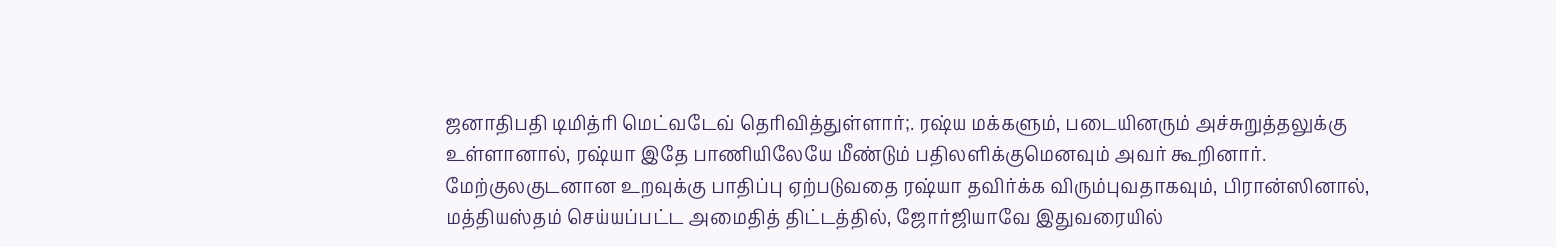ஜனாதிபதி டிமித்ரி மெட்வடேவ் தெரிவித்துள்ளார்;. ரஷ்ய மக்களும், படையினரும் அச்சுறுத்தலுக்கு உள்ளானால், ரஷ்யா இதே பாணியிலேயே மீண்டும் பதிலளிக்குமெனவும் அவர் கூறினார்.
மேற்குலகுடனான உறவுக்கு பாதிப்பு ஏற்படுவதை ரஷ்யா தவிர்க்க விரும்புவதாகவும், பிரான்ஸினால், மத்தியஸ்தம் செய்யப்பட்ட அமைதித் திட்டத்தில், ஜோர்ஜியாவே இதுவரையில்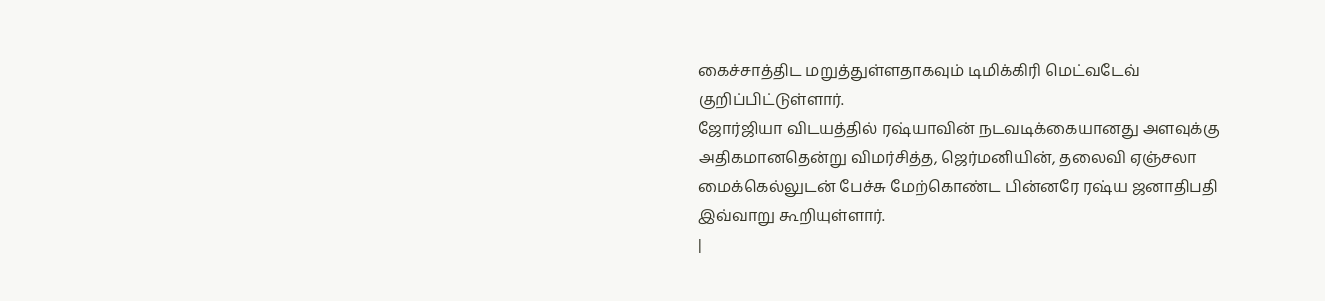கைச்சாத்திட மறுத்துள்ளதாகவும் டிமிக்கிரி மெட்வடேவ் குறிப்பிட்டுள்ளார்.
ஜோர்ஜியா விடயத்தில் ரஷ்யாவின் நடவடிக்கையானது அளவுக்கு அதிகமானதென்று விமர்சித்த, ஜெர்மனியின், தலைவி ஏஞ்சலா மைக்கெல்லுடன் பேச்சு மேற்கொண்ட பின்னரே ரஷ்ய ஜனாதிபதி இவ்வாறு கூறியுள்ளார்.
|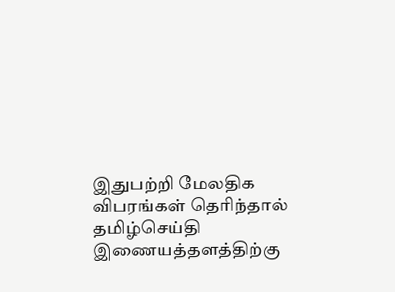இதுபற்றி மேலதிக விபரங்கள் தெரிந்தால்
தமிழ்செய்தி இணையத்தளத்திற்கு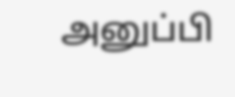அனுப்பி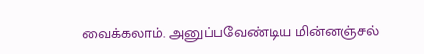வைக்கலாம். அனுப்பவேண்டிய மின்னஞ்சல்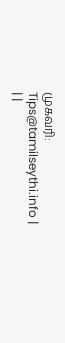முகவரி:
Tips@tamilseythi.info |
| |